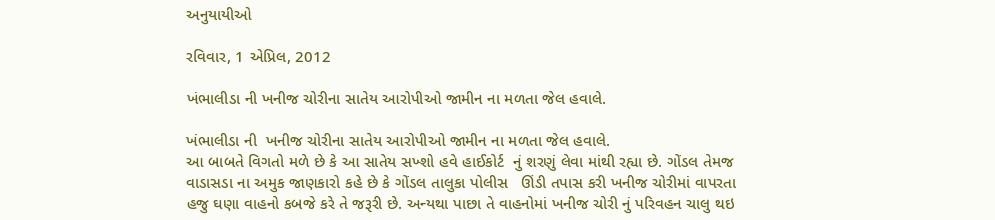અનુયાયીઓ

રવિવાર, 1 એપ્રિલ, 2012

ખંભાલીડા ની ખનીજ ચોરીના સાતેય આરોપીઓ જામીન ના મળતા જેલ હવાલે.

ખંભાલીડા ની  ખનીજ ચોરીના સાતેય આરોપીઓ જામીન ના મળતા જેલ હવાલે.
આ બાબતે વિગતો મળે છે કે આ સાતેય સખ્શો હવે હાઈકોર્ટ  નું શરણું લેવા માંથી રહ્યા છે. ગોંડલ તેમજ વાડાસડા ના અમુક જાણકારો કહે છે કે ગોંડલ તાલુકા પોલીસ   ઊંડી તપાસ કરી ખનીજ ચોરીમાં વાપરતા હજુ ઘણા વાહનો કબજે કરે તે જરૂરી છે. અન્યથા પાછા તે વાહનોમાં ખનીજ ચોરી નું પરિવહન ચાલુ થઇ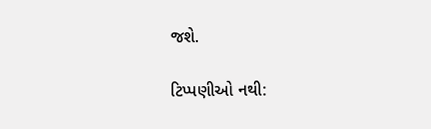જશે.

ટિપ્પણીઓ નથી: